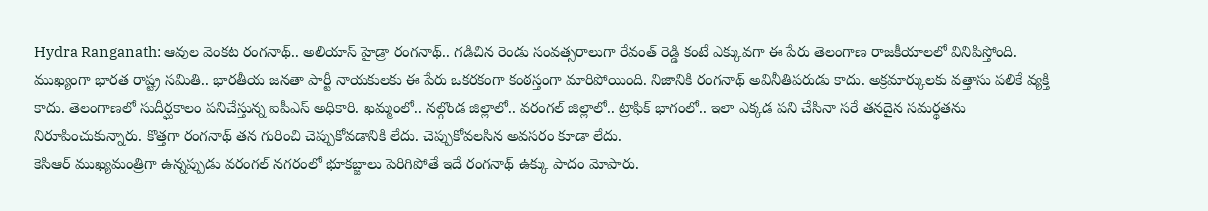Hydra Ranganath: ఆవుల వెంకట రంగనాథ్.. అలియాస్ హైడ్రా రంగనాథ్.. గడిచిన రెండు సంవత్సరాలుగా రేవంత్ రెడ్డి కంటే ఎక్కువగా ఈ పేరు తెలంగాణ రాజకీయాలలో వినిపిస్తోంది. ముఖ్యంగా భారత రాష్ట్ర సమితి.. భారతీయ జనతా పార్టీ నాయకులకు ఈ పేరు ఒకరకంగా కంఠస్తంగా మారిపోయింది. నిజానికి రంగనాథ్ అవినీతిపరుడు కాదు. అక్రమార్కులకు వత్తాసు పలికే వ్యక్తి కాదు. తెలంగాణలో సుదీర్ఘకాలం పనిచేస్తున్న ఐపీఎస్ అధికారి. ఖమ్మంలో.. నల్గొండ జిల్లాలో.. వరంగల్ జిల్లాలో.. ట్రాఫిక్ భాగంలో.. ఇలా ఎక్కడ పని చేసినా సరే తనదైన సమర్థతను నిరూపించుకున్నారు. కొత్తగా రంగనాథ్ తన గురించి చెప్పుకోవడానికి లేదు. చెప్పుకోవలసిన అవసరం కూడా లేదు.
కెసిఆర్ ముఖ్యమంత్రిగా ఉన్నప్పుడు వరంగల్ నగరంలో భూకబ్జాలు పెరిగిపోతే ఇదే రంగనాథ్ ఉక్కు పాదం మోపారు.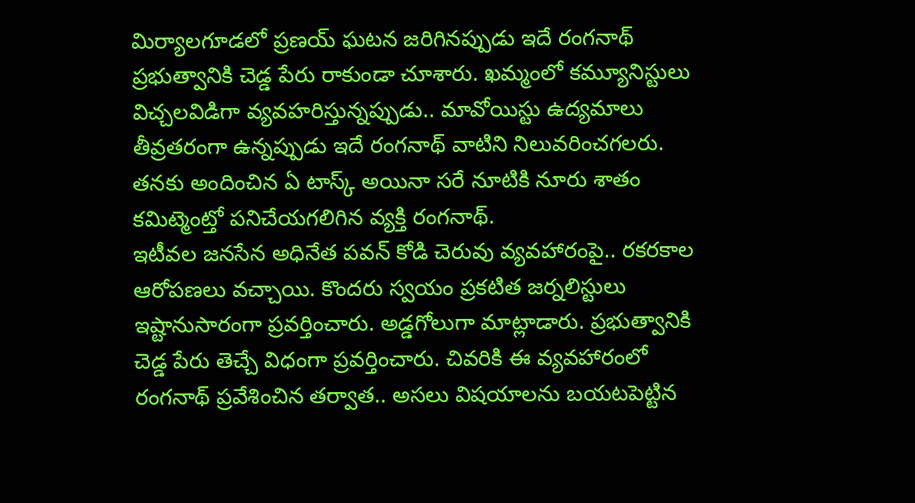మిర్యాలగూడలో ప్రణయ్ ఘటన జరిగినప్పుడు ఇదే రంగనాథ్ ప్రభుత్వానికి చెడ్డ పేరు రాకుండా చూశారు. ఖమ్మంలో కమ్యూనిస్టులు విచ్చలవిడిగా వ్యవహరిస్తున్నప్పుడు.. మావోయిస్టు ఉద్యమాలు తీవ్రతరంగా ఉన్నప్పుడు ఇదే రంగనాథ్ వాటిని నిలువరించగలరు. తనకు అందించిన ఏ టాస్క్ అయినా సరే నూటికి నూరు శాతం కమిట్మెంట్తో పనిచేయగలిగిన వ్యక్తి రంగనాథ్.
ఇటీవల జనసేన అధినేత పవన్ కోడి చెరువు వ్యవహారంపై.. రకరకాల ఆరోపణలు వచ్చాయి. కొందరు స్వయం ప్రకటిత జర్నలిస్టులు ఇష్టానుసారంగా ప్రవర్తించారు. అడ్డగోలుగా మాట్లాడారు. ప్రభుత్వానికి చెడ్డ పేరు తెచ్చే విధంగా ప్రవర్తించారు. చివరికి ఈ వ్యవహారంలో రంగనాథ్ ప్రవేశించిన తర్వాత.. అసలు విషయాలను బయటపెట్టిన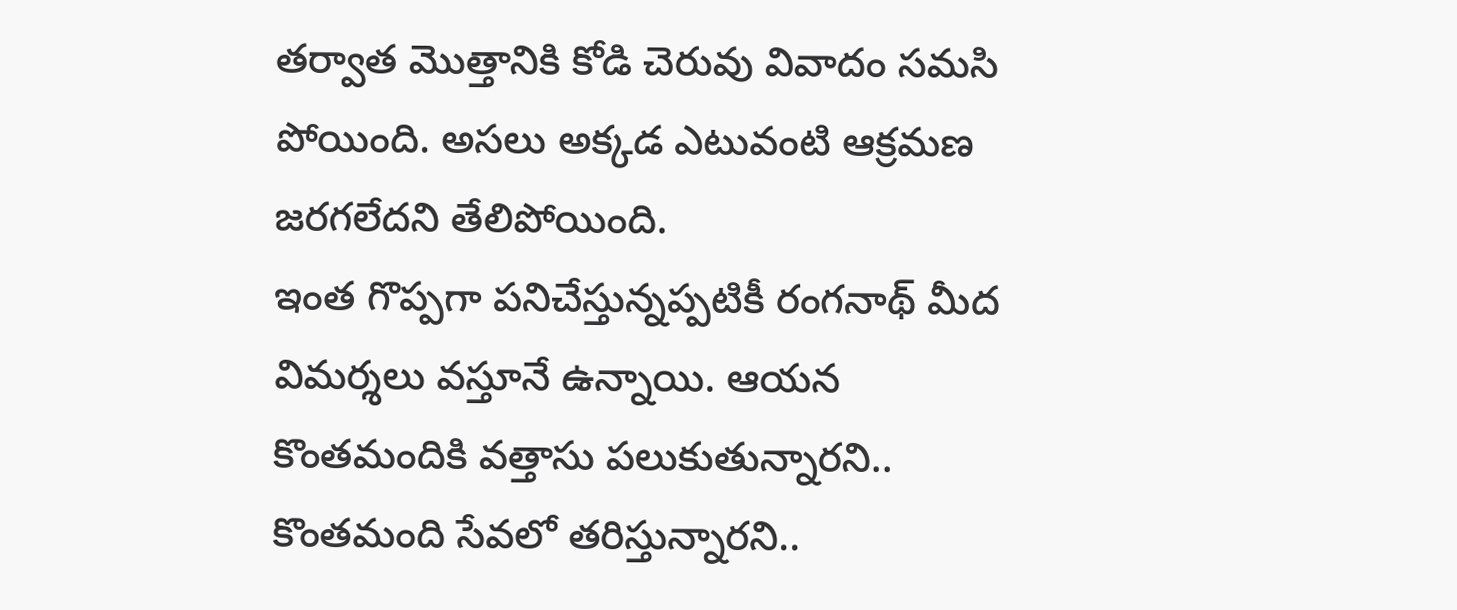తర్వాత మొత్తానికి కోడి చెరువు వివాదం సమసి పోయింది. అసలు అక్కడ ఎటువంటి ఆక్రమణ జరగలేదని తేలిపోయింది.
ఇంత గొప్పగా పనిచేస్తున్నప్పటికీ రంగనాథ్ మీద విమర్శలు వస్తూనే ఉన్నాయి. ఆయన కొంతమందికి వత్తాసు పలుకుతున్నారని.. కొంతమంది సేవలో తరిస్తున్నారని..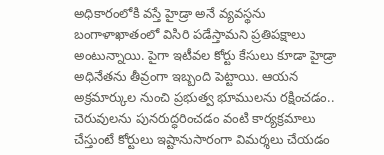అధికారంలోకి వస్తే హైడ్రా అనే వ్యవస్థను బంగాళాఖాతంలో విసిరి పడేస్తామని ప్రతిపక్షాలు అంటున్నాయి. పైగా ఇటీవల కోర్టు కేసులు కూడా హైడ్రా అధినేతను తీవ్రంగా ఇబ్బంది పెట్టాయి. ఆయన అక్రమార్కుల నుంచి ప్రభుత్వ భూములను రక్షించడం.. చెరువులను పునరుద్ధరించడం వంటి కార్యక్రమాలు చేస్తుంటే కోర్టులు ఇష్టానుసారంగా విమర్శలు చేయడం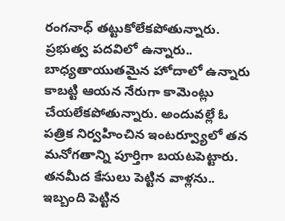రంగనాధ్ తట్టుకోలేకపోతున్నారు. ప్రభుత్వ పదవిలో ఉన్నారు.. బాధ్యతాయుతమైన హోదాలో ఉన్నారు కాబట్టి ఆయన నేరుగా కామెంట్లు చేయలేకపోతున్నారు. అందువల్లే ఓ పత్రిక నిర్వహించిన ఇంటర్వ్యూలో తన మనోగతాన్ని పూర్తిగా బయటపెట్టారు. తనమీద కేసులు పెట్టిన వాళ్లను.. ఇబ్బంది పెట్టిన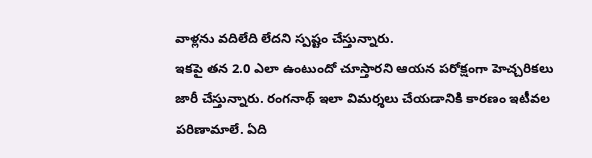వాళ్లను వదిలేది లేదని స్పష్టం చేస్తున్నారు.
ఇకపై తన 2.0 ఎలా ఉంటుందో చూస్తారని ఆయన పరోక్షంగా హెచ్చరికలు జారీ చేస్తున్నారు. రంగనాథ్ ఇలా విమర్శలు చేయడానికి కారణం ఇటీవల పరిణామాలే. ఏది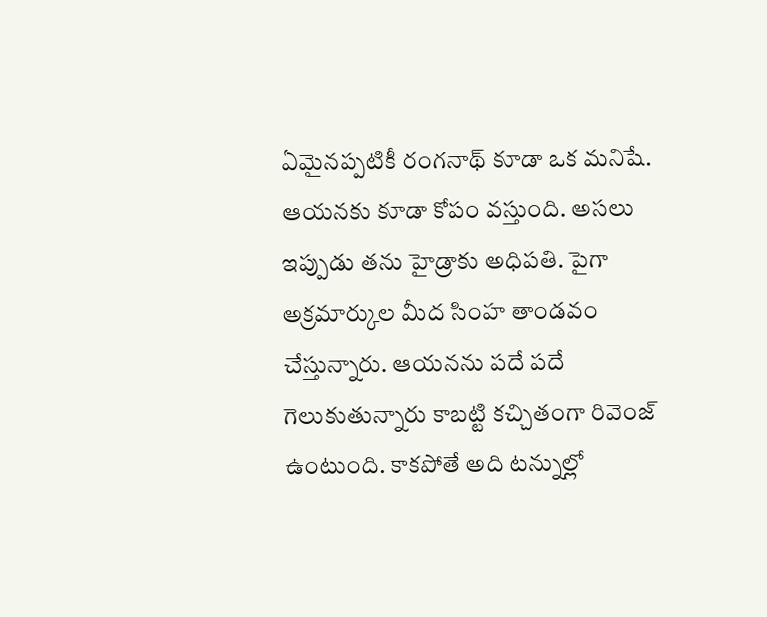ఏమైనప్పటికీ రంగనాథ్ కూడా ఒక మనిషే. ఆయనకు కూడా కోపం వస్తుంది. అసలు ఇప్పుడు తను హైడ్రాకు అధిపతి. పైగా అక్రమార్కుల మీద సింహ తాండవం చేస్తున్నారు. ఆయనను పదే పదే గెలుకుతున్నారు కాబట్టి కచ్చితంగా రివెంజ్ ఉంటుంది. కాకపోతే అది టన్నుల్లో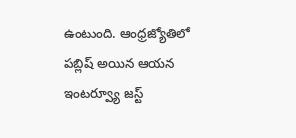ఉంటుంది. ఆంధ్రజ్యోతిలో పబ్లిష్ అయిన ఆయన ఇంటర్వ్యూ జస్ట్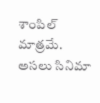శాంపిల్ మాత్రమే. అసలు సినిమా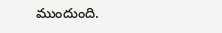ముందుంది.